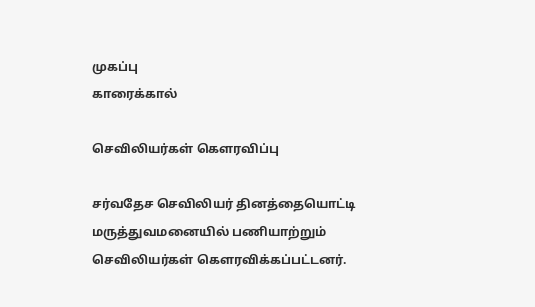முகப்பு
காரைக்கால்

செவிலியர்கள் கெளரவிப்பு

சர்வதேச செவிலியர் தினத்தையொட்டி மருத்துவமனையில் பணியாற்றும் செவிலியர்கள் கெளரவிக்கப்பட்டனர்.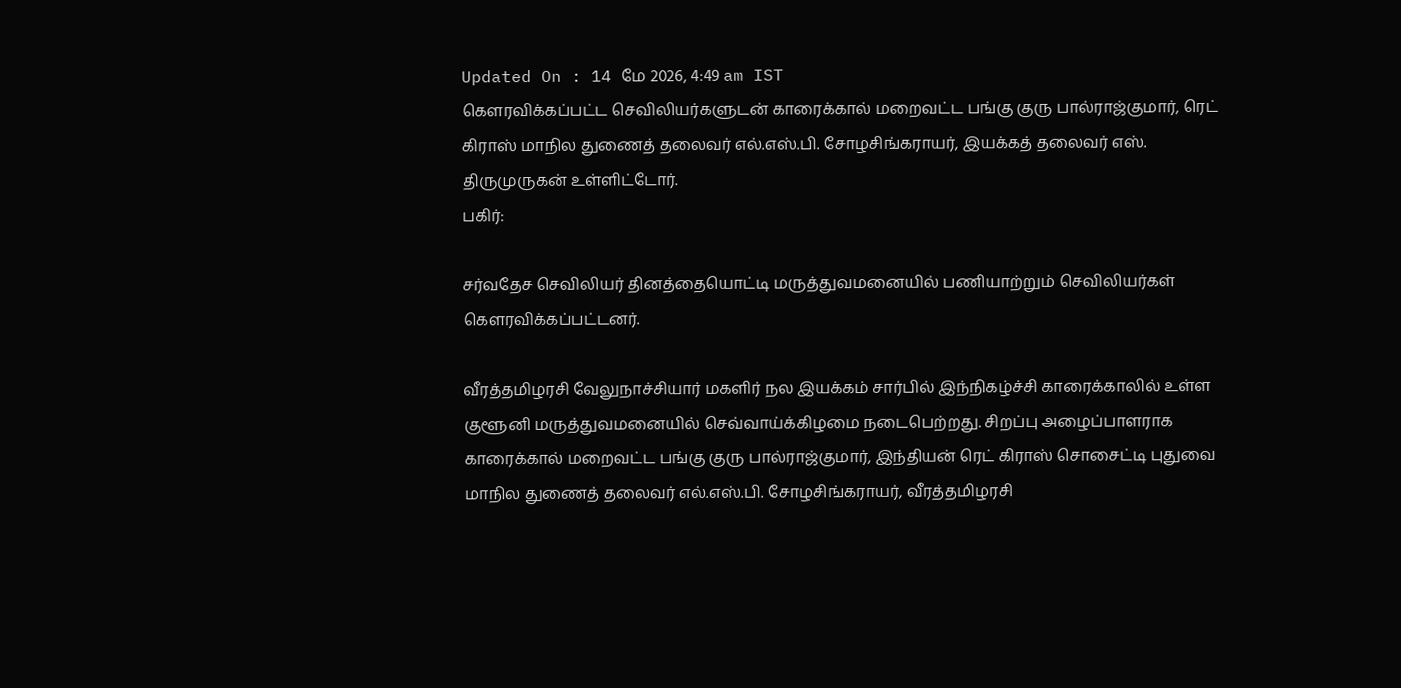Updated On : 14 மே 2026, 4:49 am IST
கெளரவிக்கப்பட்ட செவிலியர்களுடன் காரைக்கால் மறைவட்ட பங்கு குரு பால்ராஜ்குமார், ரெட் கிராஸ் மாநில துணைத் தலைவர் எல்.எஸ்.பி. சோழசிங்கராயர், இயக்கத் தலைவர் எஸ். திருமுருகன் உள்ளிட்டோர்.
பகிர்:

சர்வதேச செவிலியர் தினத்தையொட்டி மருத்துவமனையில் பணியாற்றும் செவிலியர்கள் கெளரவிக்கப்பட்டனர்.

வீரத்தமிழரசி வேலுநாச்சியார் மகளிர் நல இயக்கம் சார்பில் இந்நிகழ்ச்சி காரைக்காலில் உள்ள குளூனி மருத்துவமனையில் செவ்வாய்க்கிழமை நடைபெற்றது. சிறப்பு அழைப்பாளராக காரைக்கால் மறைவட்ட பங்கு குரு பால்ராஜ்குமார், இந்தியன் ரெட் கிராஸ் சொசைட்டி புதுவை மாநில துணைத் தலைவர் எல்.எஸ்.பி. சோழசிங்கராயர், வீரத்தமிழரசி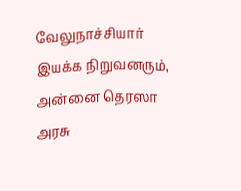வேலுநாச்சியார் இயக்க நிறுவனரும், அன்னை தெரஸா அரசு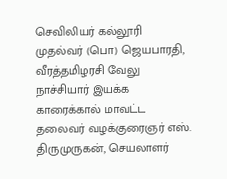செவிலியர் கல்லூரி முதல்வர் (பொ) ஜெயபாரதி, வீரத்தமிழரசி வேலு நாச்சியார் இயக்க காரைக்கால் மாவட்ட தலைவர் வழக்குரைஞர் எஸ். திருமுருகன், செயலாளர்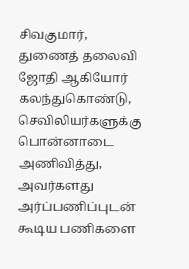சிவகுமார், துணைத் தலைவி ஜோதி ஆகியோர் கலந்துகொண்டு, செவிலியர்களுக்கு பொன்னாடை அணிவித்து, அவர்களது அர்ப்பணிப்புடன் கூடிய பணிகளை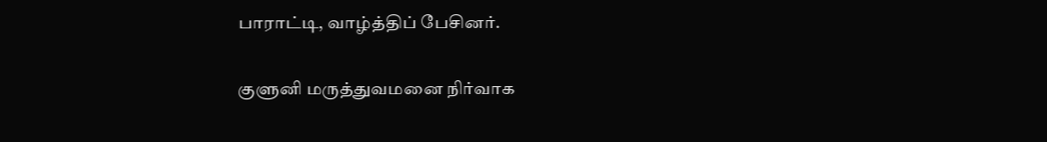பாராட்டி, வாழ்த்திப் பேசினர்.

குளுனி மருத்துவமனை நிர்வாக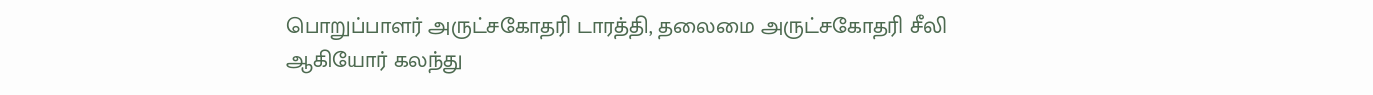பொறுப்பாளர் அருட்சகோதரி டாரத்தி, தலைமை அருட்சகோதரி சீலி ஆகியோர் கலந்து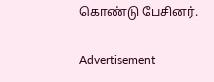கொண்டு பேசினர்.

Advertisement